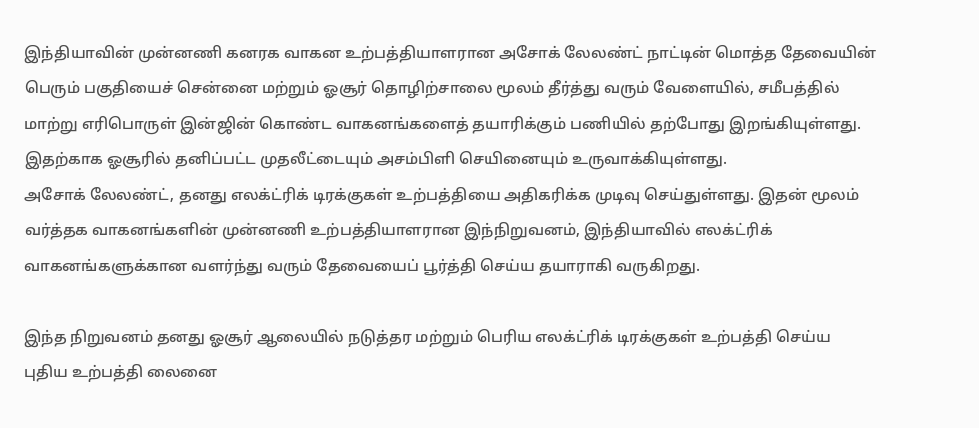இந்தியாவின் முன்னணி கனரக வாகன உற்பத்தியாளரான அசோக் லேலண்ட் நாட்டின் மொத்த தேவையின் பெரும் பகுதியைச் சென்னை மற்றும் ஓசூர் தொழிற்சாலை மூலம் தீர்த்து வரும் வேளையில், சமீபத்தில் மாற்று எரிபொருள் இன்ஜின் கொண்ட வாகனங்களைத் தயாரிக்கும் பணியில் தற்போது இறங்கியுள்ளது. இதற்காக ஓசூரில் தனிப்பட்ட முதலீட்டையும் அசம்பிளி செயினையும் உருவாக்கியுள்ளது.
அசோக் லேலண்ட், தனது எலக்ட்ரிக் டிரக்குகள் உற்பத்தியை அதிகரிக்க முடிவு செய்துள்ளது. இதன் மூலம் வர்த்தக வாகனங்களின் முன்னணி உற்பத்தியாளரான இந்நிறுவனம், இந்தியாவில் எலக்ட்ரிக் வாகனங்களுக்கான வளர்ந்து வரும் தேவையைப் பூர்த்தி செய்ய தயாராகி வருகிறது.

இந்த நிறுவனம் தனது ஓசூர் ஆலையில் நடுத்தர மற்றும் பெரிய எலக்ட்ரிக் டிரக்குகள் உற்பத்தி செய்ய புதிய உற்பத்தி லைனை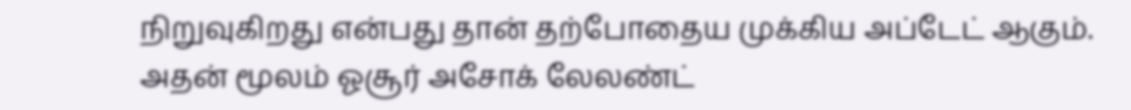நிறுவுகிறது என்பது தான் தற்போதைய முக்கிய அப்டேட் ஆகும். அதன் மூலம் ஓசூர் அசோக் லேலண்ட்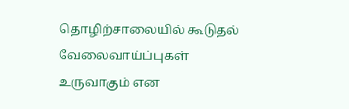தொழிற்சாலையில் கூடுதல் வேலைவாய்ப்புகள் உருவாகும் என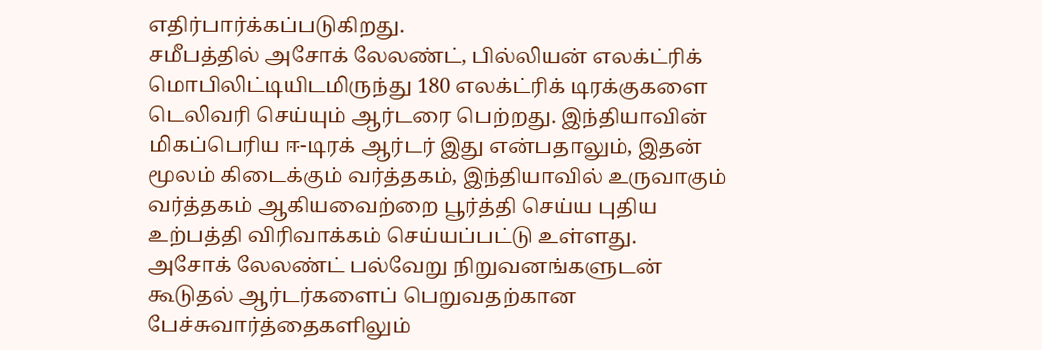எதிர்பார்க்கப்படுகிறது.
சமீபத்தில் அசோக் லேலண்ட், பில்லியன் எலக்ட்ரிக் மொபிலிட்டியிடமிருந்து 180 எலக்ட்ரிக் டிரக்குகளை டெலிவரி செய்யும் ஆர்டரை பெற்றது. இந்தியாவின் மிகப்பெரிய ஈ-டிரக் ஆர்டர் இது என்பதாலும், இதன் மூலம் கிடைக்கும் வர்த்தகம், இந்தியாவில் உருவாகும் வர்த்தகம் ஆகியவைற்றை பூர்த்தி செய்ய புதிய உற்பத்தி விரிவாக்கம் செய்யப்பட்டு உள்ளது.
அசோக் லேலண்ட் பல்வேறு நிறுவனங்களுடன் கூடுதல் ஆர்டர்களைப் பெறுவதற்கான பேச்சுவார்த்தைகளிலும்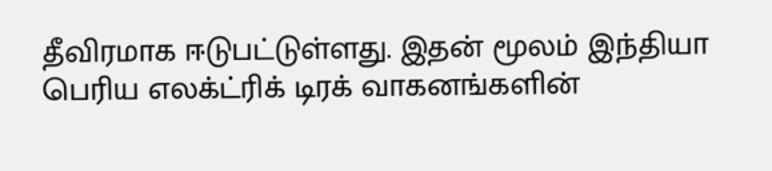தீவிரமாக ஈடுபட்டுள்ளது. இதன் மூலம் இந்தியா பெரிய எலக்ட்ரிக் டிரக் வாகனங்களின்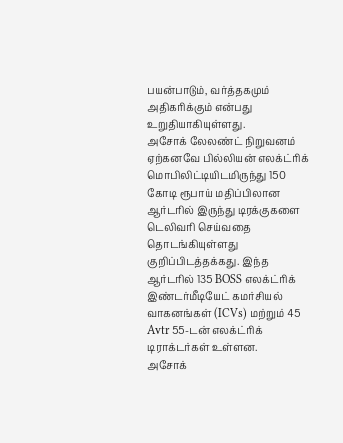பயன்பாடும், வர்த்தகமும் அதிகரிக்கும் என்பது உறுதியாகியுள்ளது.
அசோக் லேலண்ட் நிறுவனம் ஏற்கனவே பில்லியன் எலக்ட்ரிக் மொபிலிட்டியிடமிருந்து 150 கோடி ரூபாய் மதிப்பிலான ஆர்டரில் இருந்து டிரக்குகளை டெலிவரி செய்வதை தொடங்கியுள்ளது குறிப்பிடத்தக்கது. இந்த ஆர்டரில் 135 BOSS எலக்ட்ரிக் இண்டர்மீடியேட் கமர்சியல் வாகனங்கள் (ICVs) மற்றும் 45 Avtr 55-டன் எலக்ட்ரிக் டிராக்டர்கள் உள்ளன.
அசோக்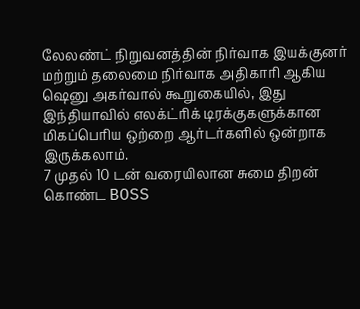லேலண்ட் நிறுவனத்தின் நிர்வாக இயக்குனர் மற்றும் தலைமை நிர்வாக அதிகாரி ஆகிய ஷெனு அகர்வால் கூறுகையில், இது இந்தியாவில் எலக்ட்ரிக் டிரக்குகளுக்கான மிகப்பெரிய ஒற்றை ஆர்டர்களில் ஒன்றாக இருக்கலாம்.
7 முதல் 10 டன் வரையிலான சுமை திறன் கொண்ட BOSS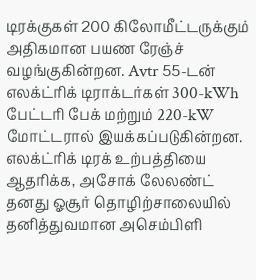டிரக்குகள் 200 கிலோமீட்டருக்கும் அதிகமான பயண ரேஞ்ச் வழங்குகின்றன. Avtr 55-டன் எலக்ட்ரிக் டிராக்டர்கள் 300-kWh பேட்டரி பேக் மற்றும் 220-kW மோட்டரால் இயக்கப்படுகின்றன.
எலக்ட்ரிக் டிரக் உற்பத்தியை ஆதரிக்க, அசோக் லேலண்ட் தனது ஓசூர் தொழிற்சாலையில் தனித்துவமான அசெம்பிளி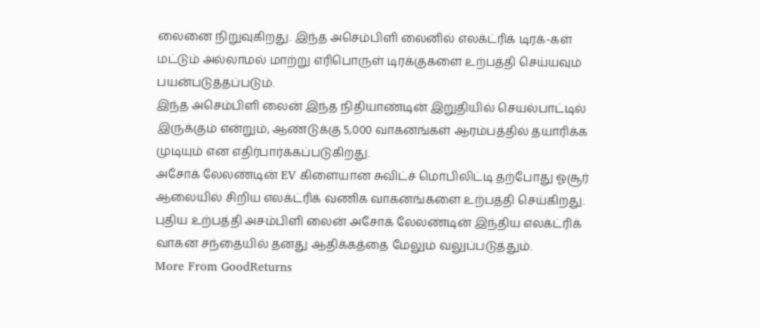லைனை நிறுவுகிறது. இந்த அசெம்பிளி லைனில் எலக்ட்ரிக் டிரக்-கள் மட்டும் அல்லாமல் மாற்று எரிபொருள் டிரக்குகளை உற்பத்தி செய்யவும் பயன்படுத்தப்படும்.
இந்த அசெம்பிளி லைன் இந்த நிதியாண்டின் இறுதியில் செயல்பாட்டில் இருக்கும் என்றும், ஆண்டுக்கு 5,000 வாகனங்கள் ஆரம்பத்தில் தயாரிக்க முடியும் என எதிர்பார்க்கப்படுகிறது.
அசோக் லேலண்டின் EV கிளையான சுவிட்ச் மொபிலிட்டி தற்போது ஓசூர் ஆலையில் சிறிய எலக்ட்ரிக் வணிக வாகனங்களை உற்பத்தி செய்கிறது. புதிய உற்பத்தி அசம்பிளி லைன் அசோக் லேலண்டின் இந்திய எலக்ட்ரிக் வாகன சந்தையில் தனது ஆதிக்கத்தை மேலும் வலுப்படுத்தும்.
More From GoodReturns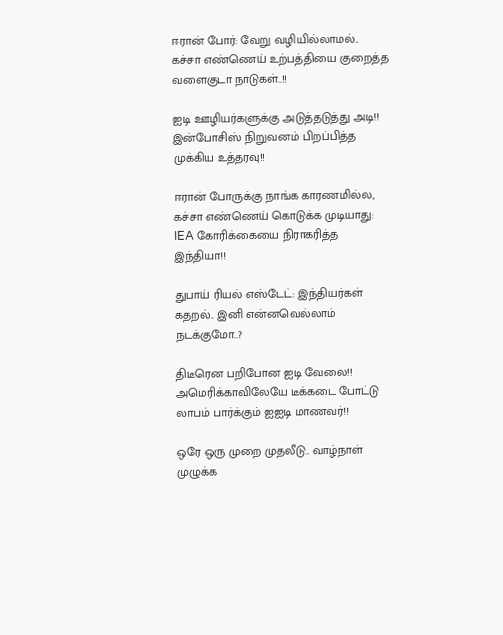ஈரான் போர்: வேறு வழியில்லாமல்.. கச்சா எண்ணெய் உற்பத்தியை குறைத்த வளைகுடா நாடுகள்..!!

ஐடி ஊழியர்களுக்கு அடுத்தடுத்து அடி!! இன்போசிஸ் நிறுவனம் பிறப்பித்த முக்கிய உத்தரவு!!

ஈரான் போருக்கு நாங்க காரணமில்ல, கச்சா எண்ணெய் கொடுக்க முடியாது: IEA கோரிக்கையை நிராகரித்த இந்தியா!!

துபாய் ரியல் எஸ்டேட்: இந்தியர்கள் கதறல்.. இனி என்னவெல்லாம் நடக்குமோ..?

திடீரென பறிபோன ஐடி வேலை!! அமெரிக்காவிலேயே டீக்கடை போட்டு லாபம் பார்க்கும் ஐஐடி மாணவர்!!

ஒரே ஒரு முறை முதலீடு.. வாழ்நாள் முழுக்க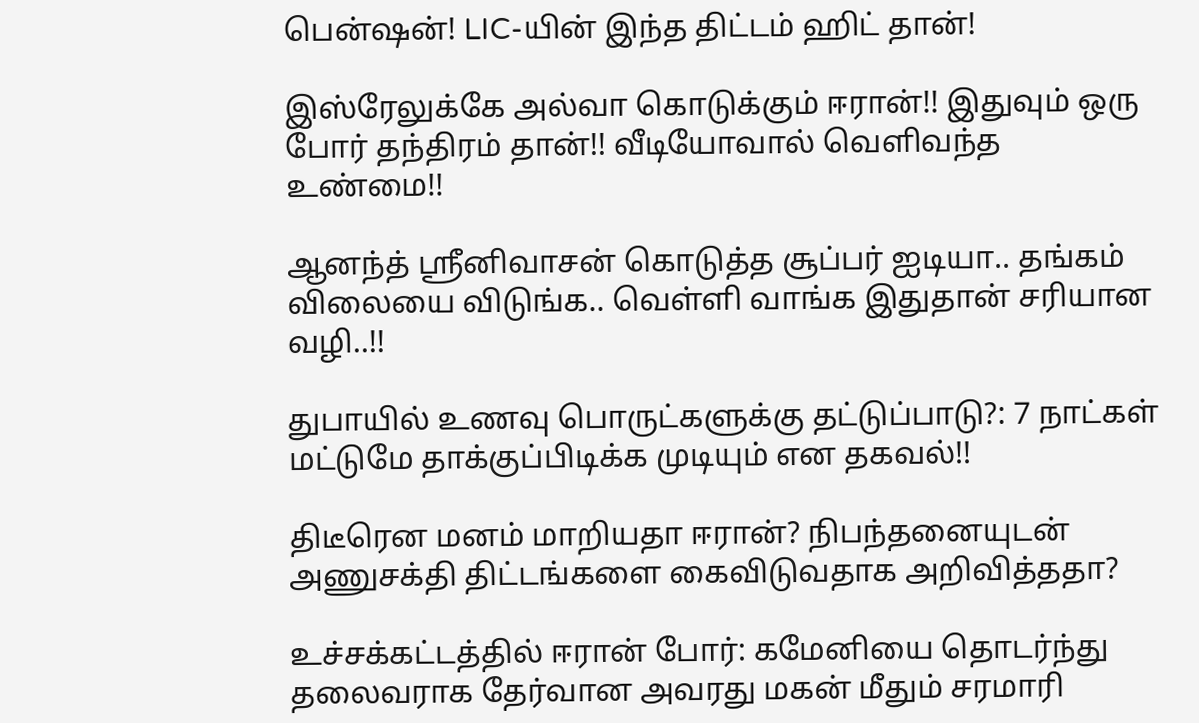பென்ஷன்! LIC-யின் இந்த திட்டம் ஹிட் தான்!

இஸ்ரேலுக்கே அல்வா கொடுக்கும் ஈரான்!! இதுவும் ஒரு போர் தந்திரம் தான்!! வீடியோவால் வெளிவந்த உண்மை!!

ஆனந்த் ஸ்ரீனிவாசன் கொடுத்த சூப்பர் ஐடியா.. தங்கம் விலையை விடுங்க.. வெள்ளி வாங்க இதுதான் சரியான வழி..!!

துபாயில் உணவு பொருட்களுக்கு தட்டுப்பாடு?: 7 நாட்கள் மட்டுமே தாக்குப்பிடிக்க முடியும் என தகவல்!!

திடீரென மனம் மாறியதா ஈரான்? நிபந்தனையுடன் அணுசக்தி திட்டங்களை கைவிடுவதாக அறிவித்ததா?

உச்சக்கட்டத்தில் ஈரான் போர்: கமேனியை தொடர்ந்து தலைவராக தேர்வான அவரது மகன் மீதும் சரமாரி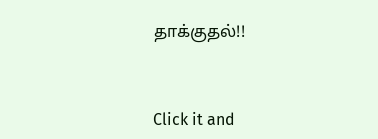தாக்குதல்!!



Click it and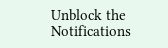Unblock the Notifications